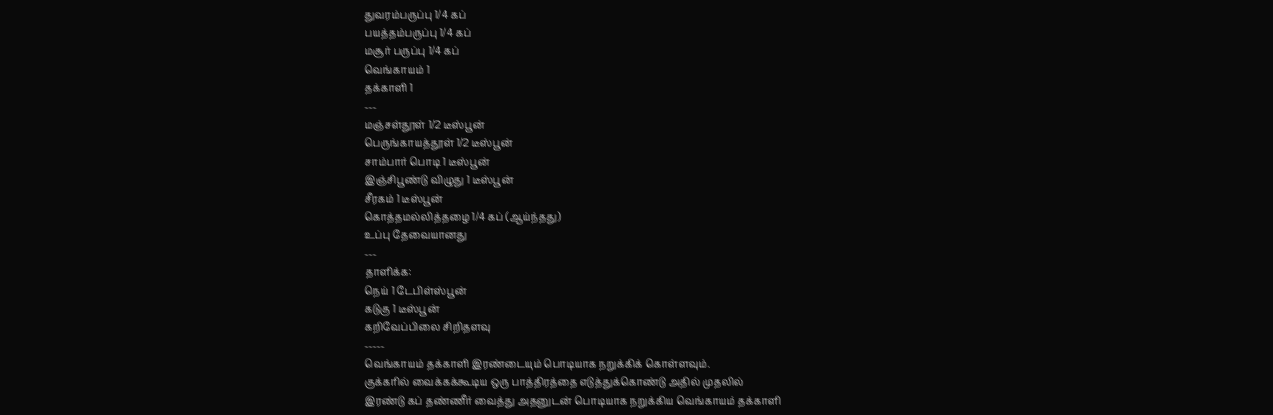துவரம்பருப்பு 1/4 கப்
பயத்தம்பருப்பு 1/4 கப்
மசூர் பருப்பு 1/4 கப்
வெங்காயம் 1
தக்காளி 1
---
மஞ்சள்தூள் 1/2 டீஸ்பூன்
பெருங்காயத்தூள் 1/2 டீஸ்பூன்
சாம்பார் பொடி 1 டீஸ்பூன்
இஞ்சிபூண்டு விழுது 1 டீஸ்பூன்
சீரகம் 1 டீஸ்பூன்
கொத்தமல்லித்தழை 1/4 கப் (ஆய்ந்தது)
உப்பு தேவையானது
---
தாளிக்க:
நெய் 1 டேபிள்ஸ்பூன்
கடுகு 1 டீஸ்பூன்
கறிவேப்பிலை சிறிதளவு
-----
வெங்காயம் தக்காளி இரண்டையும் பொடியாக நறுக்கிக் கொள்ளவும்.
குக்கரில் வைக்கக்கூடிய ஒரு பாத்திரத்தை எடுத்துக்கொண்டு அதில் முதலில்
இரண்டு கப் தண்ணீர் வைத்து அதனுடன் பொடியாக நறுக்கிய வெங்காயம் தக்காளி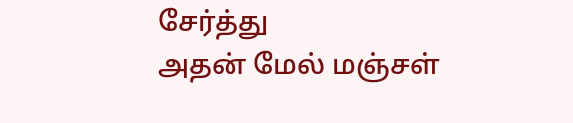சேர்த்து
அதன் மேல் மஞ்சள்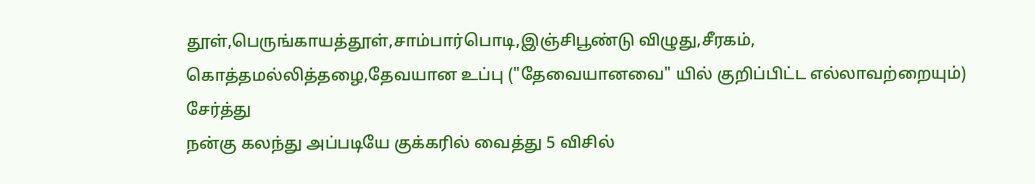தூள்,பெருங்காயத்தூள்,சாம்பார்பொடி,இஞ்சிபூண்டு விழுது,சீரகம்,
கொத்தமல்லித்தழை,தேவயான உப்பு ("தேவையானவை" யில் குறிப்பிட்ட எல்லாவற்றையும்) சேர்த்து
நன்கு கலந்து அப்படியே குக்கரில் வைத்து 5 விசில்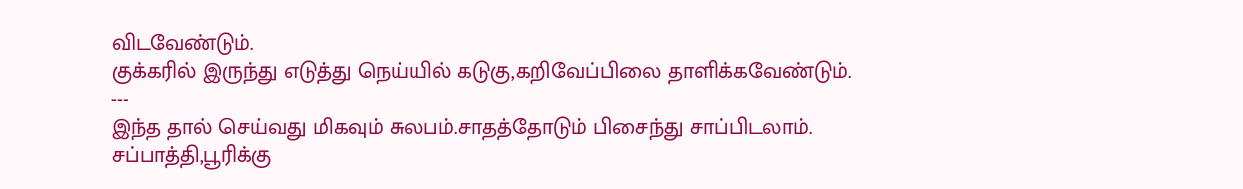விடவேண்டும்.
குக்கரில் இருந்து எடுத்து நெய்யில் கடுகு,கறிவேப்பிலை தாளிக்கவேண்டும்.
---
இந்த தால் செய்வது மிகவும் சுலபம்.சாதத்தோடும் பிசைந்து சாப்பிடலாம்.
சப்பாத்தி,பூரிக்கு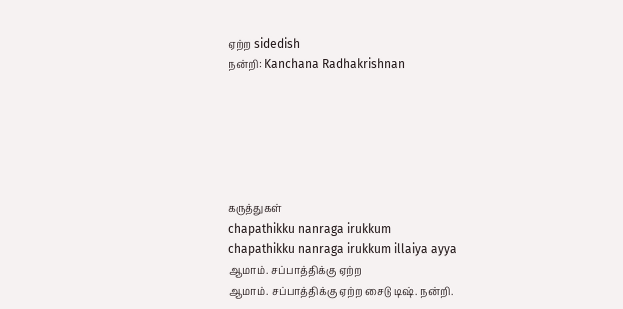ஏற்ற sidedish
நன்றி: Kanchana Radhakrishnan






கருத்துகள்
chapathikku nanraga irukkum
chapathikku nanraga irukkum illaiya ayya
ஆமாம். சப்பாத்திக்கு ஏற்ற
ஆமாம். சப்பாத்திக்கு ஏற்ற சைடு டிஷ். நன்றி.